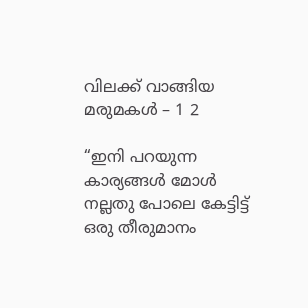വിലക്ക് വാങ്ങിയ മരുമകൾ – 1 2

“ഇനി പറയുന്ന കാര്യങ്ങൾ മോൾ നല്ലതു പോലെ കേട്ടിട്ട് ഒരു തീരുമാനം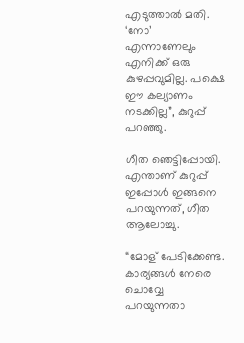എടുത്താൽ മതി. ‘നോ’ എന്നാണേലും എനിക്ക് ഒരു കുഴപ്പവുമില്ല. പക്ഷെ ഈ കല്യാണം നടക്കില്ല”, കുറുപ്പ് പറഞ്ഞു.

ഗീത ഞെട്ടിപ്പോയി. എന്താണ് കുറുപ്പ് ഇപ്പോൾ ഇങ്ങനെ പറയുന്നത്, ഗീത ആലോച്ചു.

“മോള് പേടിക്കേണ്ട. കാര്യങ്ങൾ നേരെ ചൊവ്വേ പറയുന്നതാ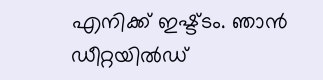എനിക്ക് ഇഷ്ട്ടം. ഞാൻ ഡീറ്റയിൽഡ്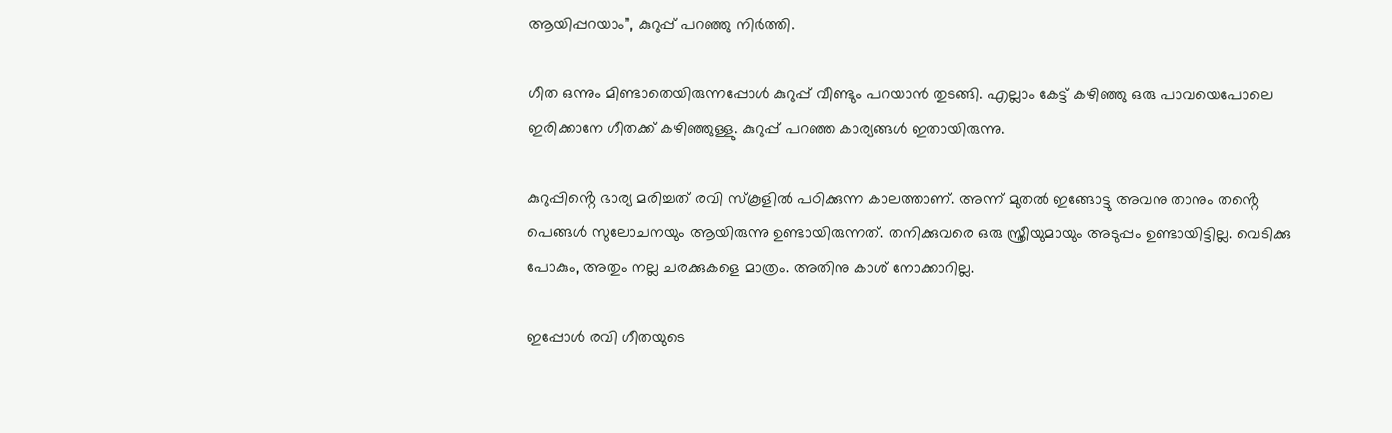ആയിപ്പറയാം”, കുറുപ്പ് പറഞ്ഞു നിർത്തി.

ഗീത ഒന്നും മിണ്ടാതെയിരുന്നപ്പോൾ കുറുപ്പ് വീണ്ടും പറയാൻ തുടങ്ങി. എല്ലാം കേട്ട് കഴിഞ്ഞു ഒരു പാവയെപോലെ ഇരിക്കാനേ ഗീതക്ക് കഴിഞ്ഞുള്ളു. കുറുപ്പ് പറഞ്ഞ കാര്യങ്ങൾ ഇതായിരുന്നു.

കുറുപ്പിൻ്റെ ഭാര്യ മരിച്ചത് രവി സ്‌കൂളിൽ പഠിക്കുന്ന കാലത്താണ്. അന്ന് മുതൽ ഇങ്ങോട്ടു അവനു താനും തൻ്റെ പെങ്ങൾ സുലോചനയും ആയിരുന്നു ഉണ്ടായിരുന്നത്. തനിക്കുവരെ ഒരു സ്ത്രീയുമായും അടുപ്പം ഉണ്ടായിട്ടില്ല. വെടിക്കു പോകും, അതും നല്ല ചരക്കുകളെ മാത്രം. അതിനു കാശ് നോക്കാറില്ല.

ഇപ്പോൾ രവി ഗീതയുടെ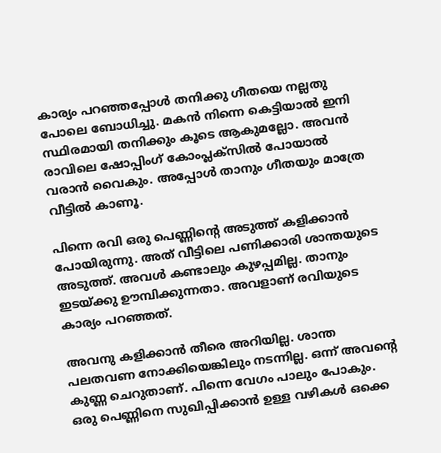കാര്യം പറഞ്ഞപ്പോൾ തനിക്കു ഗീതയെ നല്ലതു പോലെ ബോധിച്ചു. മകൻ നിന്നെ കെട്ടിയാൽ ഇനി സ്ഥിരമായി തനിക്കും കൂടെ ആകുമല്ലോ. അവൻ രാവിലെ ഷോപ്പിംഗ് കോംപ്ലക്സിൽ പോയാൽ വരാൻ വൈകും. അപ്പോൾ താനും ഗീതയും മാത്രേ വീട്ടിൽ കാണൂ.

പിന്നെ രവി ഒരു പെണ്ണിൻ്റെ അടുത്ത് കളിക്കാൻ പോയിരുന്നു. അത് വീട്ടിലെ പണിക്കാരി ശാന്തയുടെ അടുത്ത്. അവൾ കണ്ടാലും കുഴപ്പമില്ല. താനും ഇടയ്ക്കു ഊമ്പിക്കുന്നതാ. അവളാണ് രവിയുടെ കാര്യം പറഞ്ഞത്.

അവനു കളിക്കാൻ തീരെ അറിയില്ല. ശാന്ത പലതവണ നോക്കിയെങ്കിലും നടന്നില്ല. ഒന്ന് അവൻ്റെ കുണ്ണ ചെറുതാണ്. പിന്നെ വേഗം പാലും പോകും. ഒരു പെണ്ണിനെ സുഖിപ്പിക്കാൻ ഉള്ള വഴികൾ ഒക്കെ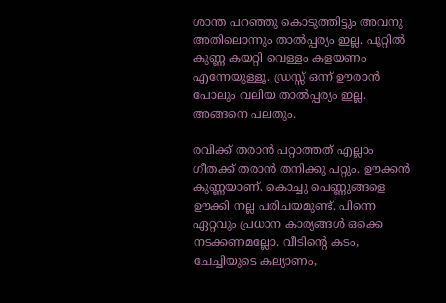ശാന്ത പറഞ്ഞു കൊടുത്തിട്ടും അവനു അതിലൊന്നും താൽപ്പര്യം ഇല്ല. പൂറ്റിൽ കുണ്ണ കയറ്റി വെള്ളം കളയണം എന്നേയുള്ളൂ. ഡ്രസ്സ് ഒന്ന് ഊരാൻ പോലും വലിയ താൽപ്പര്യം ഇല്ല. അങ്ങനെ പലതും.

രവിക്ക് തരാൻ പറ്റാത്തത് എല്ലാം ഗീതക്ക് തരാൻ തനിക്കു പറ്റും. ഊക്കൻ കുണ്ണയാണ്. കൊച്ചു പെണ്ണുങ്ങളെ ഊക്കി നല്ല പരിചയമുണ്ട്. പിന്നെ ഏറ്റവും പ്രധാന കാര്യങ്ങൾ ഒക്കെ നടക്കണമല്ലോ. വീടിൻ്റെ കടം, ചേച്ചിയുടെ കല്യാണം,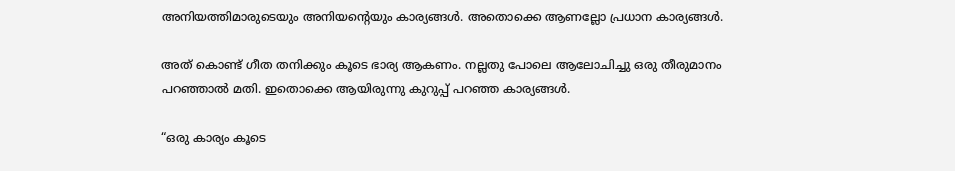അനിയത്തിമാരുടെയും അനിയൻ്റെയും കാര്യങ്ങൾ. അതൊക്കെ ആണല്ലോ പ്രധാന കാര്യങ്ങൾ.

അത് കൊണ്ട് ഗീത തനിക്കും കൂടെ ഭാര്യ ആകണം. നല്ലതു പോലെ ആലോചിച്ചു ഒരു തീരുമാനം പറഞ്ഞാൽ മതി. ഇതൊക്കെ ആയിരുന്നു കുറുപ്പ് പറഞ്ഞ കാര്യങ്ങൾ.

“ഒരു കാര്യം കൂടെ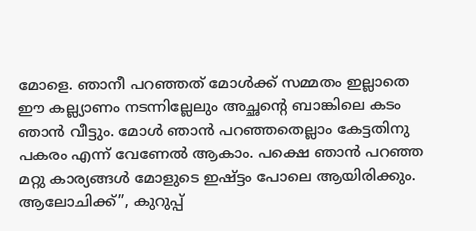മോളെ. ഞാനീ പറഞ്ഞത് മോൾക്ക് സമ്മതം ഇല്ലാതെ ഈ കല്ല്യാണം നടന്നില്ലേലും അച്ഛൻ്റെ ബാങ്കിലെ കടം ഞാൻ വീട്ടും. മോൾ ഞാൻ പറഞ്ഞതെല്ലാം കേട്ടതിനു പകരം എന്ന് വേണേൽ ആകാം. പക്ഷെ ഞാൻ പറഞ്ഞ മറ്റു കാര്യങ്ങൾ മോളുടെ ഇഷ്ട്ടം പോലെ ആയിരിക്കും. ആലോചിക്ക്”, കുറുപ്പ്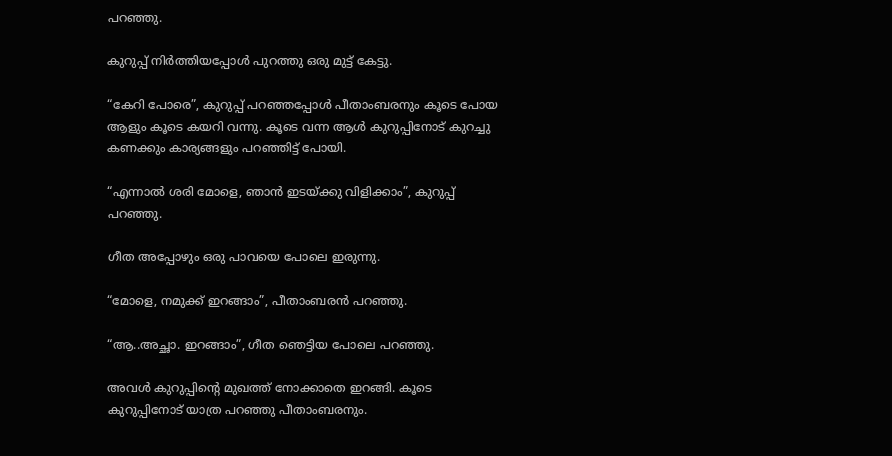പറഞ്ഞു.

കുറുപ്പ് നിർത്തിയപ്പോൾ പുറത്തു ഒരു മുട്ട് കേട്ടു.

“കേറി പോരെ”, കുറുപ്പ് പറഞ്ഞപ്പോൾ പീതാംബരനും കൂടെ പോയ ആളും കൂടെ കയറി വന്നു. കൂടെ വന്ന ആൾ കുറുപ്പിനോട് കുറച്ചു കണക്കും കാര്യങ്ങളും പറഞ്ഞിട്ട് പോയി.

“എന്നാൽ ശരി മോളെ, ഞാൻ ഇടയ്ക്കു വിളിക്കാം”, കുറുപ്പ് പറഞ്ഞു.

ഗീത അപ്പോഴും ഒരു പാവയെ പോലെ ഇരുന്നു.

“മോളെ, നമുക്ക് ഇറങ്ങാം”, പീതാംബരൻ പറഞ്ഞു.

“ആ..അച്ഛാ. ഇറങ്ങാം”, ഗീത ഞെട്ടിയ പോലെ പറഞ്ഞു.

അവൾ കുറുപ്പിൻ്റെ മുഖത്ത് നോക്കാതെ ഇറങ്ങി. കൂടെ കുറുപ്പിനോട് യാത്ര പറഞ്ഞു പീതാംബരനും.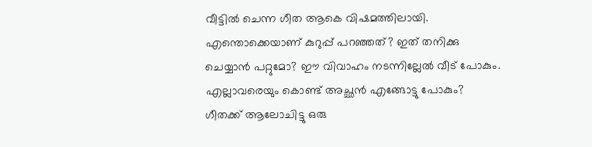വീട്ടിൽ ചെന്ന ഗീത ആകെ വിഷമത്തിലായി. എന്തൊക്കെയാണ് കുറുപ്പ് പറഞ്ഞത്? ഇത് തനിക്കു ചെയ്യാൻ പറ്റുമോ? ഈ വിവാഹം നടന്നില്ലേൽ വീട് പോകും. എല്ലാവരെയും കൊണ്ട് അച്ഛൻ എങ്ങോട്ടു പോകും? ഗീതക്ക് ആലോചിട്ടു ഒരു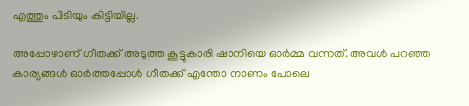എത്തും പിടിയും കിട്ടിയില്ല.

അപ്പോഴാണ് ഗീതക്ക് അടുത്ത കൂട്ടുകാരി ഷാനിയെ ഓർമ്മ വന്നത്. അവൾ പറഞ്ഞ കാര്യങ്ങൾ ഓർത്തപ്പോൾ ഗീതക്ക് എന്തോ നാണം പോലെ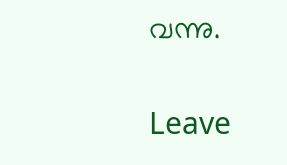വന്നു.

Leave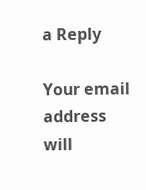a Reply

Your email address will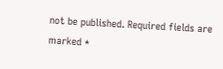not be published. Required fields are marked *